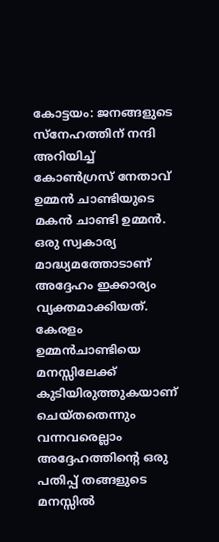കോട്ടയം: ജനങ്ങളുടെ സ്നേഹത്തിന് നന്ദി അറിയിച്ച് കോൺഗ്രസ് നേതാവ് ഉമ്മൻ ചാണ്ടിയുടെ മകൻ ചാണ്ടി ഉമ്മൻ. ഒരു സ്വകാര്യ മാദ്ധ്യമത്തോടാണ് അദ്ദേഹം ഇക്കാര്യം വ്യക്തമാക്കിയത്. കേരളം ഉമ്മൻചാണ്ടിയെ മനസ്സിലേക്ക് കുടിയിരുത്തുകയാണ് ചെയ്തതെന്നും വന്നവരെല്ലാം അദ്ദേഹത്തിന്റെ ഒരു പതിപ്പ് തങ്ങളുടെ മനസ്സിൽ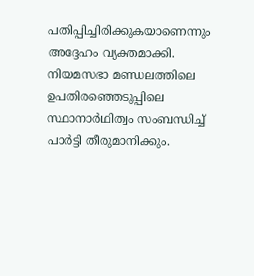പതിപ്പിച്ചിരിക്കുകയാണെന്നും അദ്ദേഹം വ്യക്തമാക്കി.
നിയമസഭാ മണ്ഡലത്തിലെ ഉപതിരഞ്ഞെടുപ്പിലെ സ്ഥാനാർഥിത്വം സംബന്ധിച്ച് പാർട്ടി തീരുമാനിക്കും.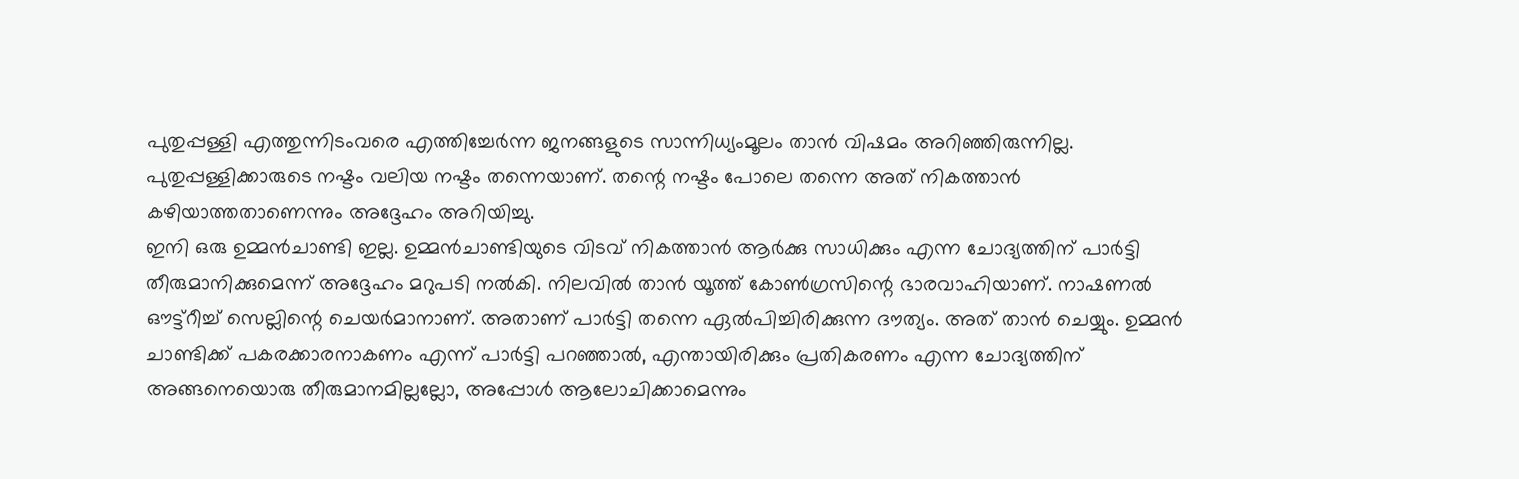പുതുപ്പള്ളി എത്തുന്നിടംവരെ എത്തിച്ചേർന്ന ജനങ്ങളുടെ സാന്നിധ്യംമൂലം താൻ വിഷമം അറിഞ്ഞിരുന്നില്ല. പുതുപ്പള്ളിക്കാരുടെ നഷ്ടം വലിയ നഷ്ടം തന്നെയാണ്. തന്റെ നഷ്ടം പോലെ തന്നെ അത് നികത്താൻ കഴിയാത്തതാണെന്നും അദ്ദേഹം അറിയിച്ചു.
ഇനി ഒരു ഉമ്മൻചാണ്ടി ഇല്ല. ഉമ്മൻചാണ്ടിയുടെ വിടവ് നികത്താൻ ആർക്കു സാധിക്കും എന്ന ചോദ്യത്തിന് പാർട്ടി തീരുമാനിക്കുമെന്ന് അദ്ദേഹം മറുപടി നൽകി. നിലവിൽ താൻ യൂത്ത് കോൺഗ്രസിന്റെ ഭാരവാഹിയാണ്. നാഷണൽ ഔട്ട്റീച്ച് സെല്ലിന്റെ ചെയർമാനാണ്. അതാണ് പാർട്ടി തന്നെ ഏൽപിച്ചിരിക്കുന്ന ദൗത്യം. അത് താൻ ചെയ്യും. ഉമ്മൻ ചാണ്ടിക്ക് പകരക്കാരനാകണം എന്ന് പാർട്ടി പറഞ്ഞാൽ, എന്തായിരിക്കും പ്രതികരണം എന്ന ചോദ്യത്തിന് അങ്ങനെയൊരു തീരുമാനമില്ലല്ലോ, അപ്പോൾ ആലോചിക്കാമെന്നും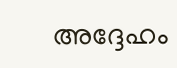അദ്ദേഹം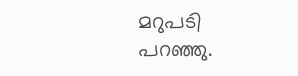മറുപടി പറഞ്ഞു.